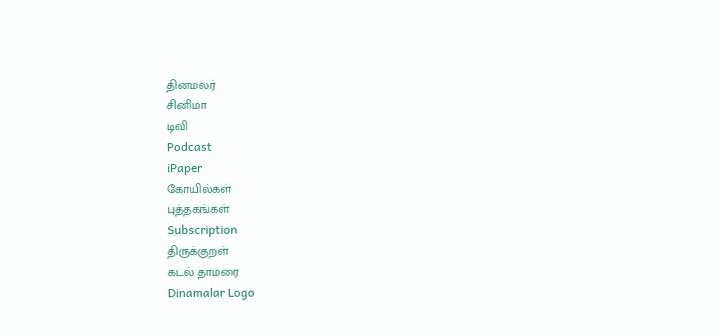தினமலர்
சினிமா
டிவி
Podcast
iPaper
கோயில்கள்
புத்தகங்கள்
Subscription
திருக்குறள்
கடல் தாமரை
Dinamalar Logo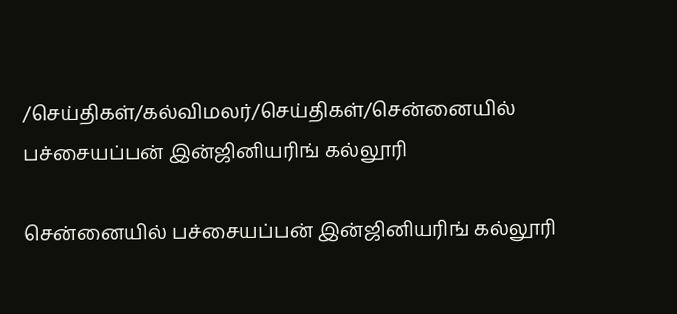/செய்திகள்/கல்விமலர்/செய்திகள்/சென்னையில் பச்சையப்பன் இன்ஜினியரிங் கல்லூரி

சென்னையில் பச்சையப்பன் இன்ஜினியரிங் கல்லூரி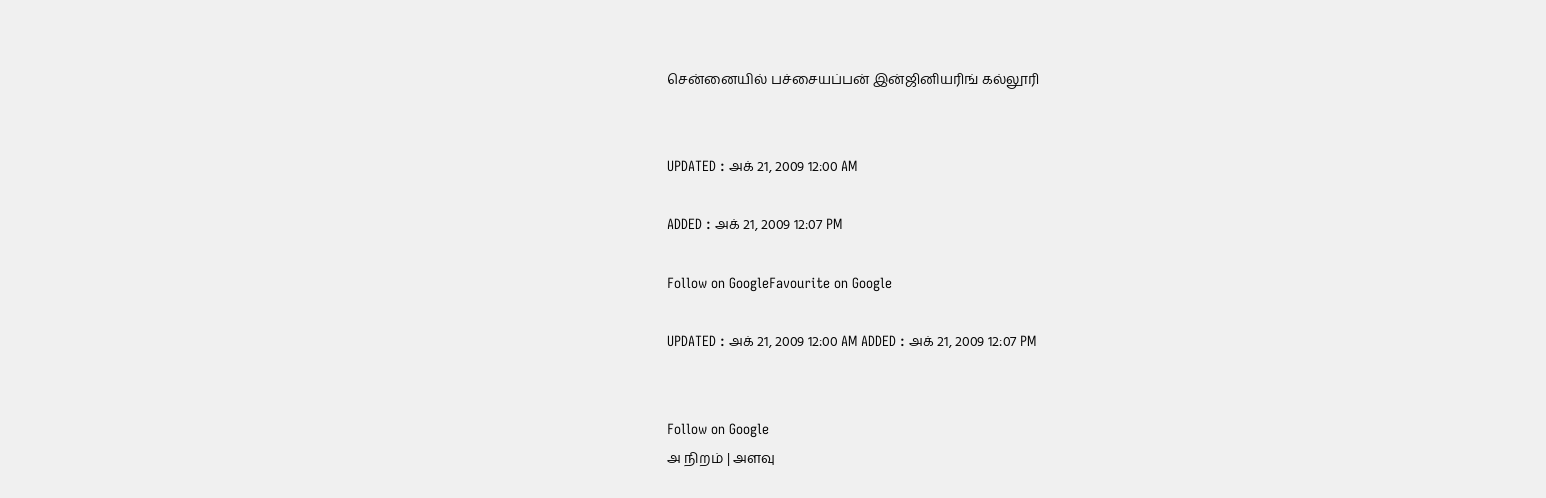சென்னையில் பச்சையப்பன் இன்ஜினியரிங் கல்லூரி


UPDATED : அக் 21, 2009 12:00 AM

ADDED : அக் 21, 2009 12:07 PM

Follow on GoogleFavourite on Google

UPDATED : அக் 21, 2009 12:00 AM ADDED : அக் 21, 2009 12:07 PM


Follow on Google
அ நிறம் | அளவு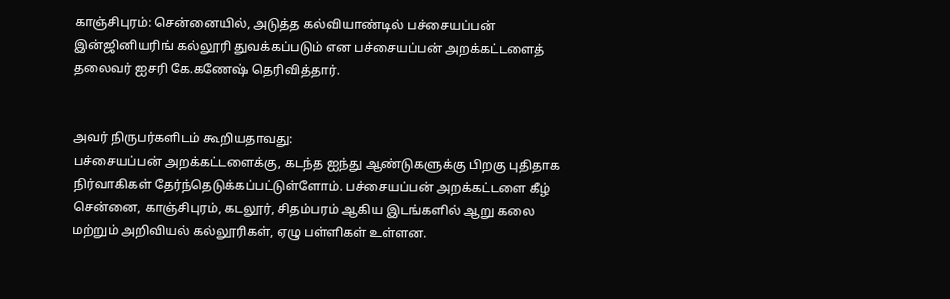காஞ்சிபுரம்: சென்னையில், அடுத்த கல்வியாண்டில் பச்சையப்பன் இன்ஜினியரிங் கல்லூரி துவக்கப்படும் என பச்சையப்பன் அறக்கட்டளைத் தலைவர் ஐசரி கே.கணேஷ் தெரிவித்தார்.


அவர் நிருபர்களிடம் கூறியதாவது:
பச்சையப்பன் அறக்கட்டளைக்கு, கடந்த ஐந்து ஆண்டுகளுக்கு பிறகு புதிதாக நிர்வாகிகள் தேர்ந்தெடுக்கப்பட்டுள்ளோம். பச்சையப்பன் அறக்கட்டளை கீழ் சென்னை, காஞ்சிபுரம், கடலூர், சிதம்பரம் ஆகிய இடங்களில் ஆறு கலை மற்றும் அறிவியல் கல்லூரிகள், ஏழு பள்ளிகள் உள்ளன.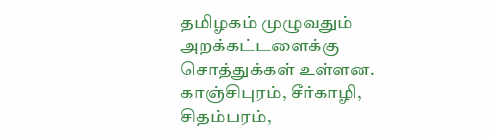தமிழகம் முழுவதும் அறக்கட்டளைக்கு சொத்துக்கள் உள்ளன. காஞ்சிபுரம், சீர்காழி, சிதம்பரம்,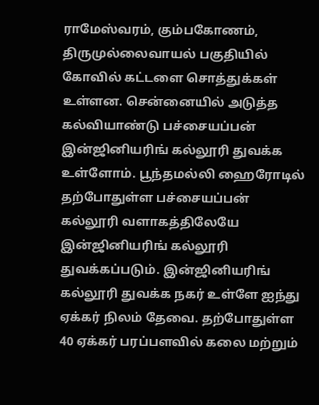ராமேஸ்வரம், கும்பகோணம், திருமுல்லைவாயல் பகுதியில் கோவில் கட்டளை சொத்துக்கள் உள்ளன. சென்னையில் அடுத்த கல்வியாண்டு பச்சையப்பன் இன்ஜினியரிங் கல்லூரி துவக்க உள்ளோம். பூந்தமல்லி ஹைரோடில் தற்போதுள்ள பச்சையப்பன் கல்லூரி வளாகத்திலேயே இன்ஜினியரிங் கல்லூரி துவக்கப்படும். இன்ஜினியரிங் கல்லூரி துவக்க நகர் உள்ளே ஐந்து ஏக்கர் நிலம் தேவை. தற்போதுள்ள 40 ஏக்கர் பரப்பளவில் கலை மற்றும்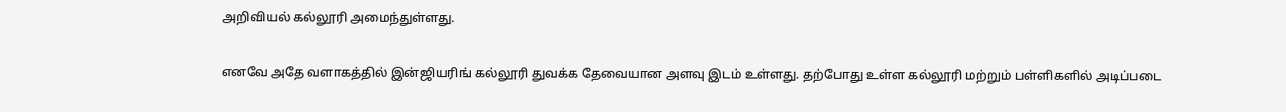அறிவியல் கல்லூரி அமைந்துள்ளது.


எனவே அதே வளாகத்தில் இன்ஜியரிங் கல்லூரி துவக்க தேவையான அளவு இடம் உள்ளது. தற்போது உள்ள கல்லூரி மற்றும் பள்ளிகளில் அடிப்படை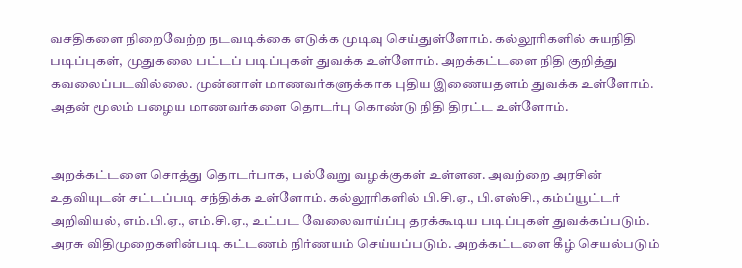வசதிகளை நிறைவேற்ற நடவடிக்கை எடுக்க முடிவு செய்துள்ளோம். கல்லூரிகளில் சுயநிதி படிப்புகள், முதுகலை பட்டப் படிப்புகள் துவக்க உள்ளோம். அறக்கட்டளை நிதி குறித்து கவலைப்படவில்லை. முன்னாள் மாணவர்களுக்காக புதிய இணையதளம் துவக்க உள்ளோம். அதன் மூலம் பழைய மாணவர்களை தொடர்பு கொண்டு நிதி திரட்ட உள்ளோம்.


அறக்கட்டளை சொத்து தொடர்பாக, பல்வேறு வழக்குகள் உள்ளன. அவற்றை அரசின் உதவியுடன் சட்டப்படி சந்திக்க உள்ளோம். கல்லூரிகளில் பி.சி.ஏ., பி.எஸ்சி., கம்ப்யூட்டர் அறிவியல், எம்.பி.ஏ., எம்.சி.ஏ., உட்பட வேலைவாய்ப்பு தரக்கூடிய படிப்புகள் துவக்கப்படும். அரசு விதிமுறைகளின்படி கட்டணம் நிர்ணயம் செய்யப்படும். அறக்கட்டளை கீழ் செயல்படும்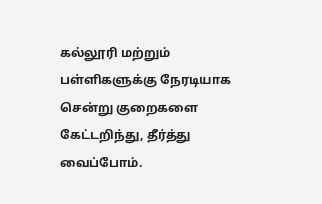கல்லூரி மற்றும் பள்ளிகளுக்கு நேரடியாக சென்று குறைகளை கேட்டறிந்து, தீர்த்து வைப்போம்.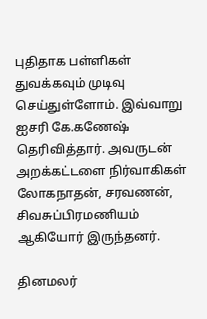புதிதாக பள்ளிகள் துவக்கவும் முடிவு செய்துள்ளோம். இவ்வாறு ஐசரி கே.கணேஷ் தெரிவித்தார். அவருடன் அறக்கட்டளை நிர்வாகிகள் லோகநாதன், சரவணன், சிவசுப்பிரமணியம் ஆகியோர் இருந்தனர்.

தினமலர்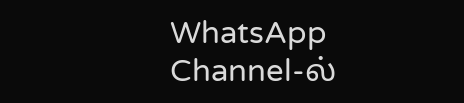WhatsApp Channel-ல்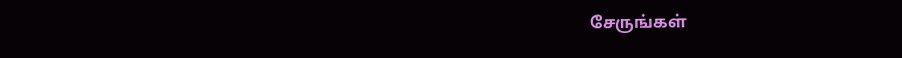சேருங்கள்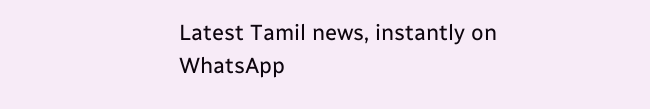Latest Tamil news, instantly on WhatsApp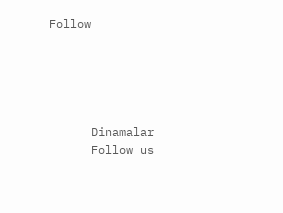Follow





      Dinamalar
      Follow us